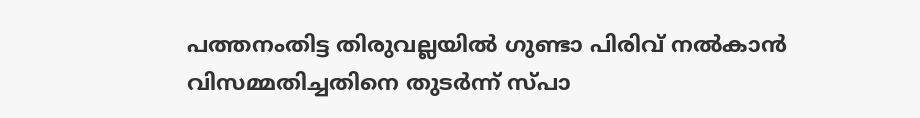പത്തനംതിട്ട തിരുവല്ലയിൽ ഗുണ്ടാ പിരിവ് നൽകാൻ വിസമ്മതിച്ചതിനെ തുടർന്ന് സ്പാ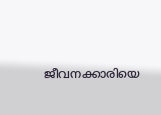ജീവനക്കാരിയെ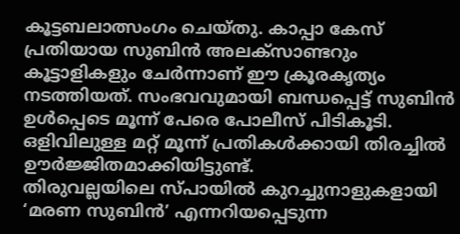കൂട്ടബലാത്സംഗം ചെയ്തു. കാപ്പാ കേസ് പ്രതിയായ സുബിൻ അലക്സാണ്ടറും കൂട്ടാളികളും ചേർന്നാണ് ഈ ക്രൂരകൃത്യം നടത്തിയത്. സംഭവവുമായി ബന്ധപ്പെട്ട് സുബിൻ ഉൾപ്പെടെ മൂന്ന് പേരെ പോലീസ് പിടികൂടി. ഒളിവിലുള്ള മറ്റ് മൂന്ന് പ്രതികൾക്കായി തിരച്ചിൽ ഊർജ്ജിതമാക്കിയിട്ടുണ്ട്.
തിരുവല്ലയിലെ സ്പായിൽ കുറച്ചുനാളുകളായി ‘മരണ സുബിൻ’ എന്നറിയപ്പെടുന്ന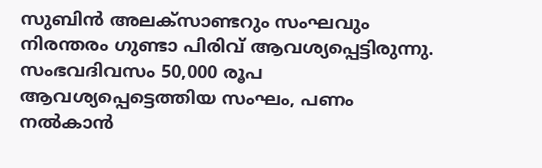സുബിൻ അലക്സാണ്ടറും സംഘവും നിരന്തരം ഗുണ്ടാ പിരിവ് ആവശ്യപ്പെട്ടിരുന്നു. സംഭവദിവസം 50,000 രൂപ ആവശ്യപ്പെട്ടെത്തിയ സംഘം, പണം നൽകാൻ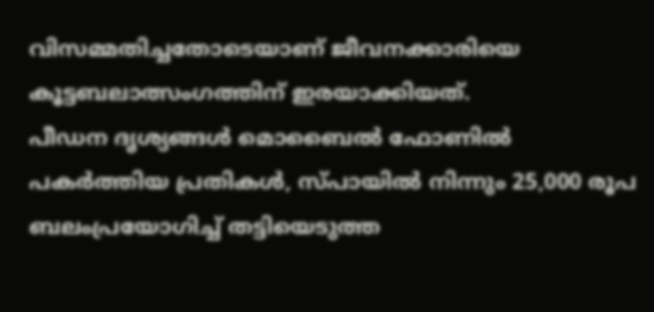വിസമ്മതിച്ചതോടെയാണ് ജീവനക്കാരിയെ കൂട്ടബലാത്സംഗത്തിന് ഇരയാക്കിയത്.
പീഡന ദൃശ്യങ്ങൾ മൊബൈൽ ഫോണിൽ പകർത്തിയ പ്രതികൾ, സ്പായിൽ നിന്നും 25,000 രൂപ ബലംപ്രയോഗിച്ച് തട്ടിയെടുത്ത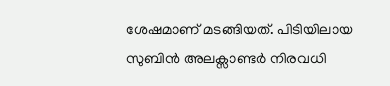ശേഷമാണ് മടങ്ങിയത്. പിടിയിലായ സുബിൻ അലക്സാണ്ടർ നിരവധി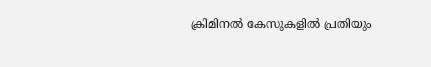ക്രിമിനൽ കേസുകളിൽ പ്രതിയും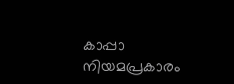കാപ്പാ നിയമപ്രകാരം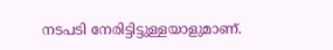നടപടി നേരിട്ടിട്ടുള്ളയാളുമാണ്.